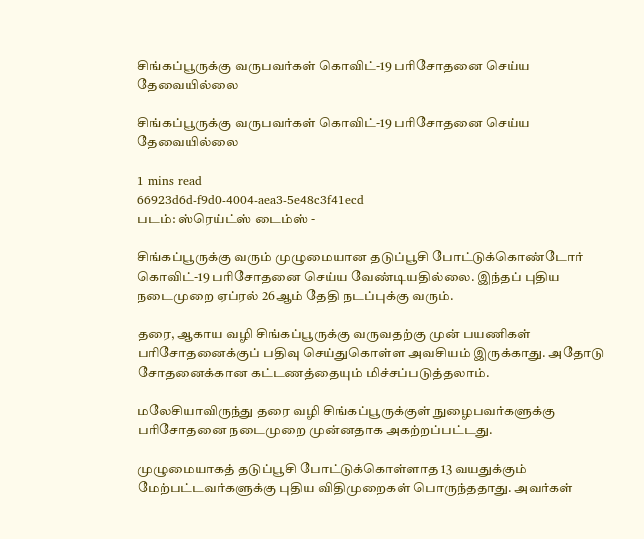சிங்கப்பூருக்கு வருபவர்கள் கொவிட்-19 பரிசோதனை செய்ய தேவையில்லை

சிங்கப்பூருக்கு வருபவர்கள் கொவிட்-19 பரிசோதனை செய்ய தேவையில்லை

1 mins read
66923d6d-f9d0-4004-aea3-5e48c3f41ecd
படம்: ஸ்ரெய்ட்ஸ் டைம்ஸ் -

சிங்கப்பூருக்கு வரும் முழுமையான தடுப்பூசி போட்டுக்கொண்டோர் கொவிட்-19 பரிசோதனை செய்ய வேண்டியதில்லை. இந்தப் புதிய நடைமுறை ஏப்ரல் 26ஆம் தேதி நடப்புக்கு வரும்.

தரை, ஆகாய வழி சிங்கப்பூருக்கு வருவதற்கு முன் பயணிகள் பரிசோதனைக்குப் பதிவு செய்துகொள்ள அவசியம் இருக்காது. அதோடு சோதனைக்கான கட்டணத்தையும் மிச்சப்படுத்தலாம்.

மலேசியாவிருந்து தரை வழி சிங்கப்பூருக்குள் நுழைபவர்களுக்கு பரிசோதனை நடைமுறை முன்னதாக அகற்றப்பட்டது.

முழுமையாகத் தடுப்பூசி போட்டுக்கொள்ளாத 13 வயதுக்கும் மேற்பட்டவர்களுக்கு புதிய விதிமுறைகள் பொருந்ததாது. அவர்கள்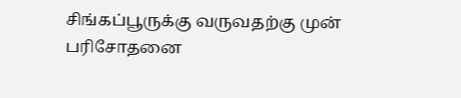சிங்கப்பூருக்கு வருவதற்கு முன் பரிசோதனை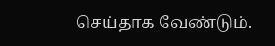செய்தாக வேண்டும்.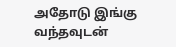அதோடு இங்கு வந்தவுடன்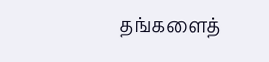தங்களைத்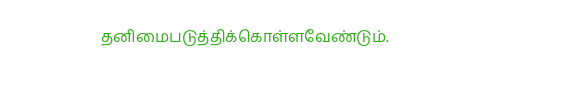தனிமைபடுத்திக்கொள்ளவேண்டும்.